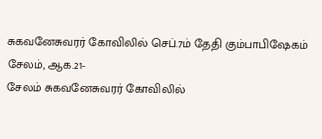சுகவனேசுவரர் கோவிலில் செப்.7ம் தேதி கும்பாபிஷேகம்
சேலம், ஆக.21-
சேலம் சுகவனேசுவரர் கோவிலில்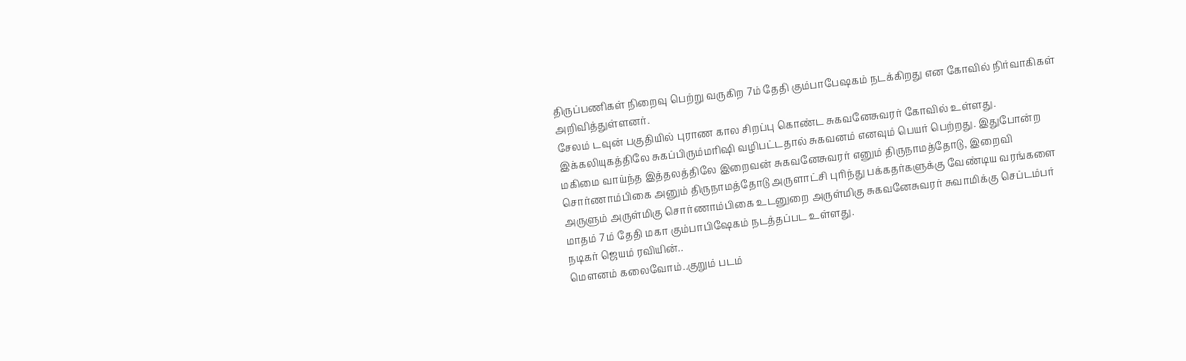திருப்பணிகள் நிறைவு பெற்று வருகிற 7ம் தேதி கும்பாபேஷகம் நடக்கிறது என கோவில் நிர்வாகிகள் அறிவித்துள்ளனர்.
சேலம் டவுன் பகுதியில் புராண கால சிறப்பு கொண்ட சுகவனேசுவரர் கோவில் உள்ளது. இக்கலியுகத்திலே சுகப்பிரும்மரிஷி வழிபட்டதால் சுகவனம் எனவும் பெயர் பெற்றது. இதுபோன்ற மகிமை வாய்ந்த இத்தலத்திலே இறைவன் சுகவனேசுவரர் எனும் திருநாமத்தோடு, இறைவி சொர்ணாம்பிகை அனும் திருநாமத்தோடு அருளாட்சி புரிந்து பக்கதர்களுக்கு வேண்டிய வரங்களை அருளும் அருள்மிகு சொர்ணாம்பிகை உடனுறை அருள்மிகு சுகவனேசுவரர் சுவாமிக்கு செப்டம்பர் மாதம் 7ம் தேதி மகா கும்பாபிஷேகம் நடத்தப்பட உள்ளது.
நடிகர் ஜெயம் ரவியின்..
மௌனம் கலைவோம்..குறும் படம்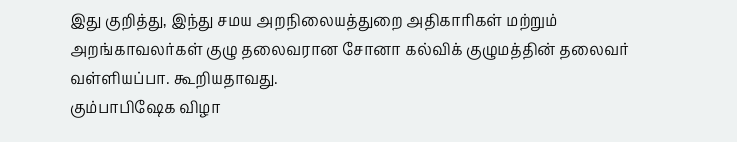இது குறித்து, இந்து சமய அறநிலையத்துறை அதிகாரிகள் மற்றும் அறங்காவலர்கள் குழு தலைவரான சோனா கல்விக் குழுமத்தின் தலைவர் வள்ளியப்பா. கூறியதாவது.
கும்பாபிஷேக விழா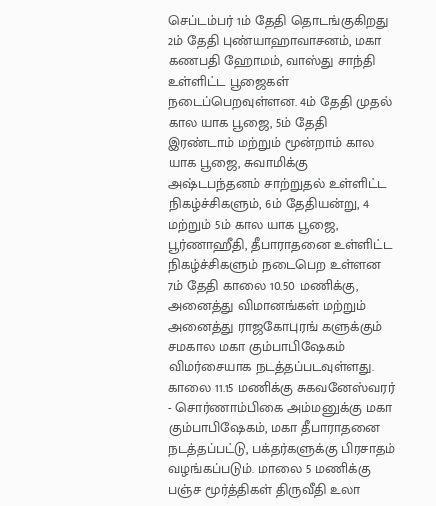செப்டம்பர் 1ம் தேதி தொடங்குகிறது 2ம் தேதி புண்யாஹாவாசனம், மகா கணபதி ஹோமம், வாஸ்து சாந்தி உள்ளிட்ட பூஜைகள் நடைப்பெறவுள்ளன. 4ம் தேதி முதல் கால யாக பூஜை, 5ம் தேதி இரண்டாம் மற்றும் மூன்றாம் கால யாக பூஜை, சுவாமிக்கு அஷ்டபந்தனம் சாற்றுதல் உள்ளிட்ட நிகழ்ச்சிகளும், 6ம் தேதியன்று, 4 மற்றும் 5ம் கால யாக பூஜை, பூர்ணாஹீதி, தீபாராதனை உள்ளிட்ட நிகழ்ச்சிகளும் நடைபெற உள்ளன 7ம் தேதி காலை 10.50 மணிக்கு, அனைத்து விமானங்கள் மற்றும் அனைத்து ராஜகோபுரங் களுக்கும் சமகால மகா கும்பாபிஷேகம் விமர்சையாக நடத்தப்படவுள்ளது.
காலை 11.15 மணிக்கு சுகவனேஸ்வரர் - சொர்ணாம்பிகை அம்மனுக்கு மகா கும்பாபிஷேகம், மகா தீபாராதனை நடத்தப்பட்டு, பக்தர்களுக்கு பிரசாதம் வழங்கப்படும். மாலை 5 மணிக்கு பஞ்ச மூர்த்திகள் திருவீதி உலா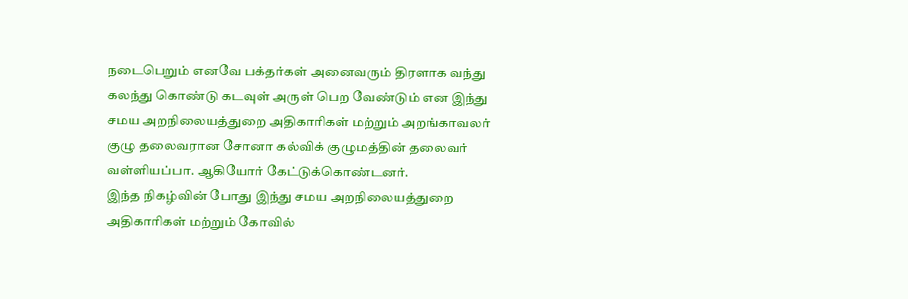நடைபெறும் எனவே பக்தர்கள் அனைவரும் திரளாக வந்து கலந்து கொண்டு கடவுள் அருள் பெற வேண்டும் என இந்து சமய அறநிலையத்துறை அதிகாரிகள் மற்றும் அறங்காவலர் குழு தலைவரான சோனா கல்விக் குழுமத்தின் தலைவர் வள்ளியப்பா. ஆகியோர் கேட்டுக்கொண்டனர்.
இந்த நிகழ்வின் போது இந்து சமய அறநிலையத்துறை அதிகாரிகள் மற்றும் கோவில்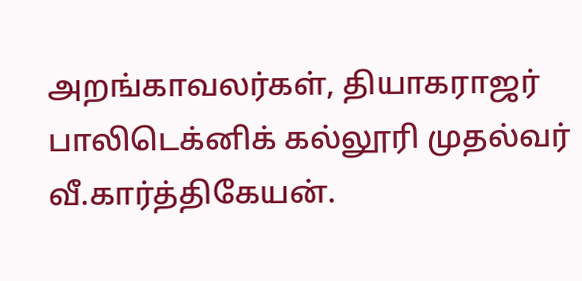அறங்காவலர்கள், தியாகராஜர் பாலிடெக்னிக் கல்லூரி முதல்வர் வீ.கார்த்திகேயன்.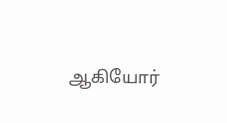ஆகியோர்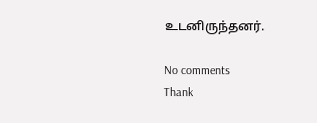உடனிருந்தனர்.

No comments
Thank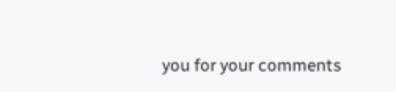you for your comments